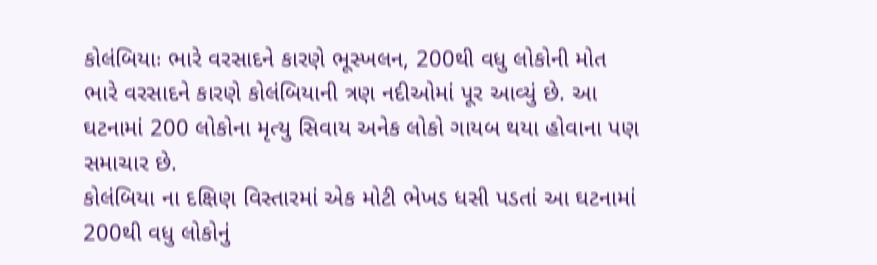કોલંબિયાઃ ભારે વરસાદને કારણે ભૂસ્ખલન, 200થી વધુ લોકોની મોત
ભારે વરસાદને કારણે કોલંબિયાની ત્રણ નદીઓમાં પૂર આવ્યું છે. આ ઘટનામાં 200 લોકોના મૃત્યુ સિવાય અનેક લોકો ગાયબ થયા હોવાના પણ સમાચાર છે.
કોલંબિયા ના દક્ષિણ વિસ્તારમાં એક મોટી ભેખડ ધસી પડતાં આ ઘટનામાં 200થી વધુ લોકોનું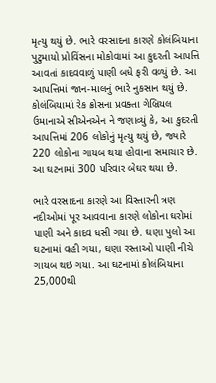મૃત્યુ થયું છે. ભારે વરસાદના કારણે કોલંબિયાના પુટુમાયો પ્રોવિંસના મોકોવામાં આ કુદરતી આપત્તિ આવતાં કાદવવાળું પાણી બધે ફરી વળ્યું છે. આ આપત્તિમાં જાન-માલનું ભારે નુકસાન થયું છે. કોલંબિયામાં રેક ક્રોસના પ્રવક્તા ગેબ્રિયલ ઉમાનાએ સીએનએન ને જણાવ્યું કે, આ કુદરતી આપત્તિમાં 206 લોકોનું મૃત્યુ થયું છે, જ્યારે 220 લોકોના ગાયબ થયા હોવાના સમાચાર છે. આ ઘટનામાં 300 પરિવાર બેઘર થયા છે.

ભારે વરસાદના કારણે આ વિસ્તારની ત્રણ નદીઓમાં પૂર આવવાના કારણે લોકોના ઘરોમાં પાણી અને કાદવ ધસી ગયા છે. ઘણા પુલો આ ઘટનામાં વહી ગયા, ઘણા રસ્તાઓ પાણી નીચે ગાયબ થઇ ગયા. આ ઘટનામાં કોલંબિયાના 25,000થી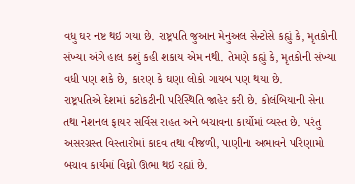વધુ ઘર નષ્ટ થઇ ગયા છે. રાષ્ટ્રપતિ જુઆન મેનુઅલ સેન્ટોસે કહ્યું કે, મૃતકોની સંખ્યા અંગે હાલ કશું કહી શકાય એમ નથી. તેમણે કહ્યું કે, મૃતકોની સંખ્યા વધી પણ શકે છે, કારણ કે ઘણા લોકો ગાયબ પણ થયા છે.
રાષ્ટ્રપતિએ દેશમાં કટોકટીની પરિસ્થિતિ જાહેર કરી છે. કોલંબિયાની સેના તથા નેશનલ ફાયર સર્વિસ રાહત અને બચાવના કાર્યોમાં વ્યસ્ત છે. પરંતુ અસરગ્રસ્ત વિસ્તારોમાં કાદવ તથા વીજળી, પાણીના અભાવને પરિણામો બચાવ કાર્યમાં વિઘ્નો ઊભા થઇ રહ્યાં છે.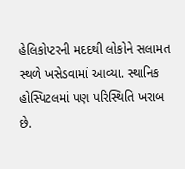હેલિકોપ્ટરની મદદથી લોકોને સલામત સ્થળે ખસેડવામાં આવ્યા. સ્થાનિક હોસ્પિટલમાં પણ પરિસ્થિતિ ખરાબ છે.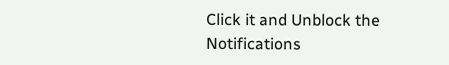Click it and Unblock the Notifications